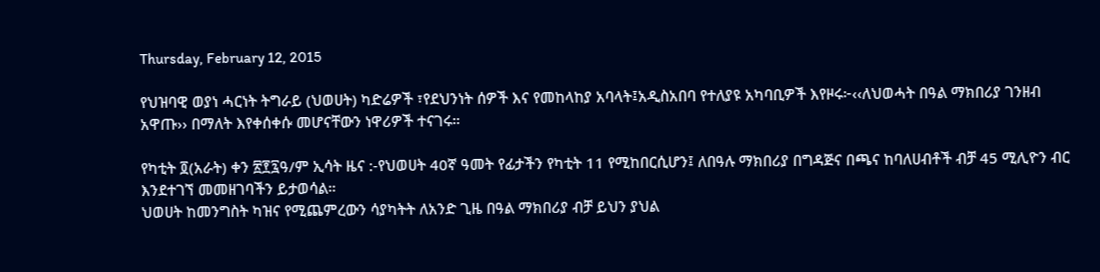Thursday, February 12, 2015

የህዝባዊ ወያነ ሓርነት ትግራይ (ህወሀት) ካድሬዎች ፣የደህንነት ሰዎች እና የመከላከያ አባላት፤አዲስአበባ የተለያዩ አካባቢዎች እየዞሩ፦‹‹ለህወሓት በዓል ማክበሪያ ገንዘብ አዋጡ›› በማለት እየቀሰቀሱ መሆናቸውን ነዋሪዎች ተናገሩ።

የካቲት ፬(አራት) ቀን ፳፻፯ዓ/ም ኢሳት ዜና :-የህወሀት 40ኛ ዓመት የፊታችን የካቲት 11 የሚከበርሲሆን፤ ለበዓሉ ማክበሪያ በግዳጅና በጫና ከባለሀብቶች ብቻ 45 ሚሊዮን ብር እንደተገኘ መመዘገባችን ይታወሳል።
ህወሀት ከመንግስት ካዝና የሚጨምረውን ሳያካትት ለአንድ ጊዜ በዓል ማክበሪያ ብቻ ይህን ያህል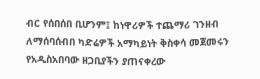ብር የሰበሰበ ቢሆንም፤ ከነዋሪዎች ተጨማሪ ገንዘብ ለማሰባሰብበ ካድሬዎች አማካይነት ቅስቀሳ መጀመሩን የአዲስአበባው ዘጋቢያችን ያጠናቀረው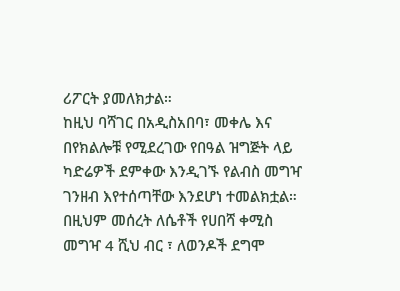ሪፖርት ያመለክታል።
ከዚህ ባሻገር በአዲስአበባ፣ መቀሌ እና በየክልሎቹ የሚደረገው የበዓል ዝግጅት ላይ ካድሬዎች ደምቀው እንዲገኙ የልብስ መግዣ ገንዘብ እየተሰጣቸው እንደሆነ ተመልክቷል።
በዚህም መሰረት ለሴቶች የሀበሻ ቀሚስ መግዣ 4 ሺህ ብር ፣ ለወንዶች ደግሞ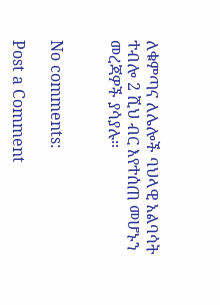ለቁምጣና ለሌሎች ባህላዊ አልባሳት ተብሎ 2 ሺህ ብር እየተሰጠ መሆኑን መረጃዎች ያሳያሉ።


No comments:

Post a Comment